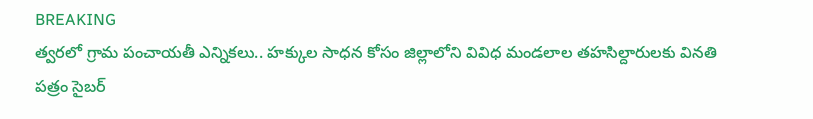BREAKING
త్వరలో గ్రామ పంచాయతీ ఎన్నికలు.. హక్కుల సాధన కోసం జిల్లాలోని వివిధ మండలాల తహసిల్దారులకు వినతి పత్రం సైబర్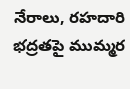నేరాలు, రహదారి భద్రతపై ముమ్మర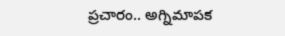ప్రచారం.. అగ్నిమాపక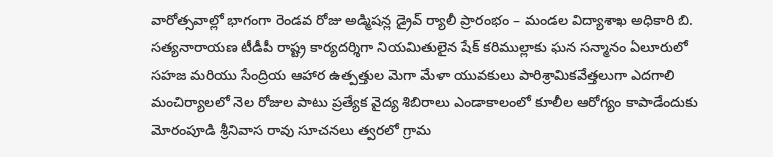వారోత్సవాల్లో భాగంగా రెండవ రోజు అడ్మిషన్ల డ్రైవ్ ర్యాలీ ప్రారంభం – మండల విద్యాశాఖ అధికారి బి. సత్యనారాయణ టీడీపీ రాష్ట్ర కార్యదర్శిగా నియమితులైన షేక్ కరిముల్లాకు ఘన సన్మానం ఏలూరులో సహజ మరియు సేంద్రియ ఆహార ఉత్పత్తుల మెగా మేళా యువకులు పారిశ్రామికవేత్తలుగా ఎదగాలి మంచిర్యాలలో నెల రోజుల పాటు ప్రత్యేక వైద్య శిబిరాలు ఎండాకాలంలో కూలీల ఆరోగ్యం కాపాడేందుకు మోరంపూడి శ్రీనివాస రావు సూచనలు త్వరలో గ్రామ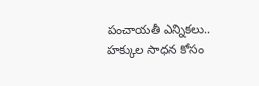పంచాయతీ ఎన్నికలు.. హక్కుల సాధన కోసం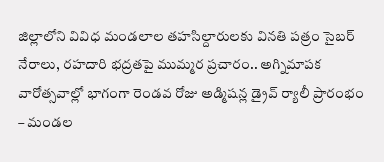జిల్లాలోని వివిధ మండలాల తహసిల్దారులకు వినతి పత్రం సైబర్ నేరాలు, రహదారి భద్రతపై ముమ్మర ప్రచారం.. అగ్నిమాపక వారోత్సవాల్లో భాగంగా రెండవ రోజు అడ్మిషన్ల డ్రైవ్ ర్యాలీ ప్రారంభం – మండల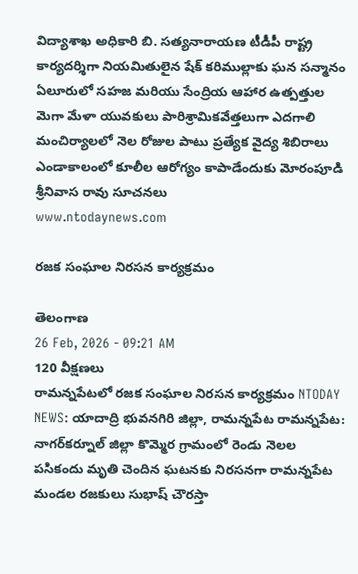విద్యాశాఖ అధికారి బి. సత్యనారాయణ టీడీపీ రాష్ట్ర కార్యదర్శిగా నియమితులైన షేక్ కరిముల్లాకు ఘన సన్మానం ఏలూరులో సహజ మరియు సేంద్రియ ఆహార ఉత్పత్తుల మెగా మేళా యువకులు పారిశ్రామికవేత్తలుగా ఎదగాలి మంచిర్యాలలో నెల రోజుల పాటు ప్రత్యేక వైద్య శిబిరాలు ఎండాకాలంలో కూలీల ఆరోగ్యం కాపాడేందుకు మోరంపూడి శ్రీనివాస రావు సూచనలు
www.ntodaynews.com

రజక సంఘాల నిరసన కార్యక్రమం

తెలంగాణ
26 Feb, 2026 - 09:21 AM
120 వీక్షణలు
రామన్నపేటలో రజక సంఘాల నిరసన కార్యక్రమం NTODAY NEWS: యాదాద్రి భువనగిరి జిల్లా, రామన్నపేట రామన్నపేట: నాగర్‌కర్నూల్ జిల్లా కొమ్మెర గ్రామంలో రెండు నెలల పసికందు మృతి చెందిన ఘటనకు నిరసనగా రామన్నపేట మండల రజకులు సుభాష్ చౌరస్తా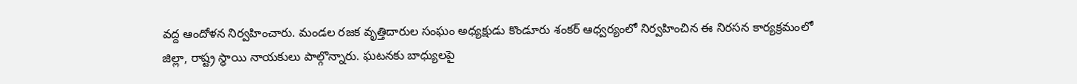వద్ద ఆందోళన నిర్వహించారు. మండల రజక వృత్తిదారుల సంఘం అధ్యక్షుడు కొండూరు శంకర్ ఆధ్వర్యంలో నిర్వహించిన ఈ నిరసన కార్యక్రమంలో జిల్లా, రాష్ట్ర స్థాయి నాయకులు పాల్గొన్నారు. ఘటనకు బాధ్యులపై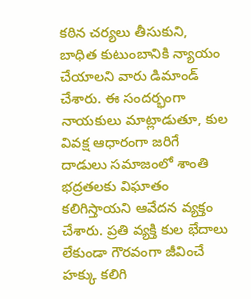కఠిన చర్యలు తీసుకుని, బాధిత కుటుంబానికి న్యాయం చేయాలని వారు డిమాండ్ చేశారు. ఈ సందర్భంగా నాయకులు మాట్లాడుతూ, కుల వివక్ష ఆధారంగా జరిగే దాడులు సమాజంలో శాంతి భద్రతలకు విఘాతం కలిగిస్తాయని ఆవేదన వ్యక్తం చేశారు. ప్రతి వ్యక్తి కుల భేదాలు లేకుండా గౌరవంగా జీవించే హక్కు కలిగి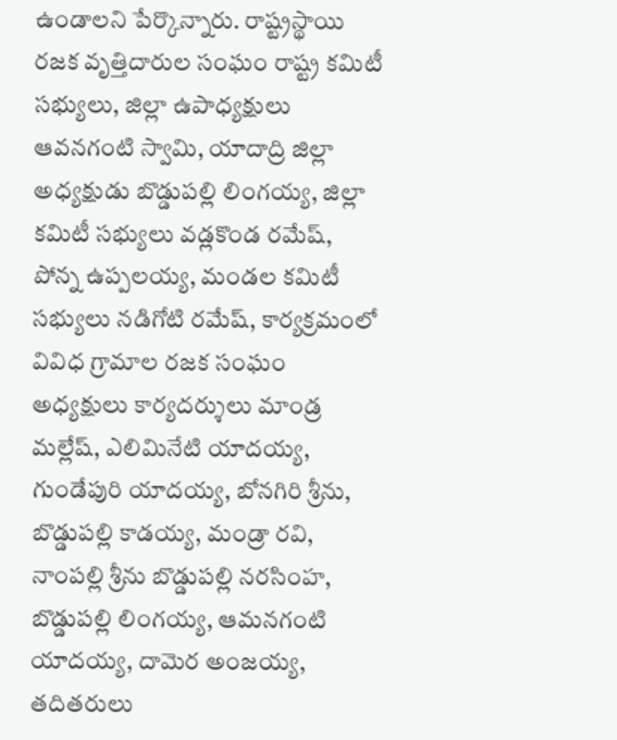ఉండాలని పేర్కొన్నారు. రాష్ట్రస్థాయి రజక వృత్తిదారుల సంఘం రాష్ట్ర కమిటీ సభ్యులు, జిల్లా ఉపాధ్యక్షులు ఆవనగంటి స్వామి, యాదాద్రి జిల్లా అధ్యక్షుడు బొడ్డుపల్లి లింగయ్య, జిల్లా కమిటీ సభ్యులు వడ్లకొండ రమేష్, పోన్న ఉప్పలయ్య, మండల కమిటీ సభ్యులు నడిగోటి రమేష్, కార్యక్రమంలో వివిధ గ్రామాల రజక సంఘం అధ్యక్షులు కార్యదర్శులు మాండ్ర మల్లేష్, ఎలిమినేటి యాదయ్య, గుండేపురి యాదయ్య, బోనగిరి శ్రీను, బొడ్డుపల్లి కాడయ్య, మండ్రా రవి, నాంపల్లి శ్రీను బొడ్డుపల్లి నరసింహ, బొడ్డుపల్లి లింగయ్య, ఆమనగంటి యాదయ్య, దామెర అంజయ్య, తదితరులు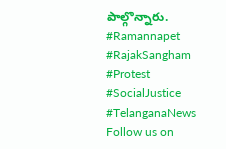పాల్గొన్నారు. #Ramannapet #RajakSangham #Protest #SocialJustice #TelanganaNews Follow us on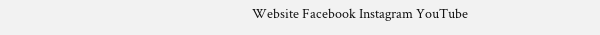Website Facebook Instagram YouTube